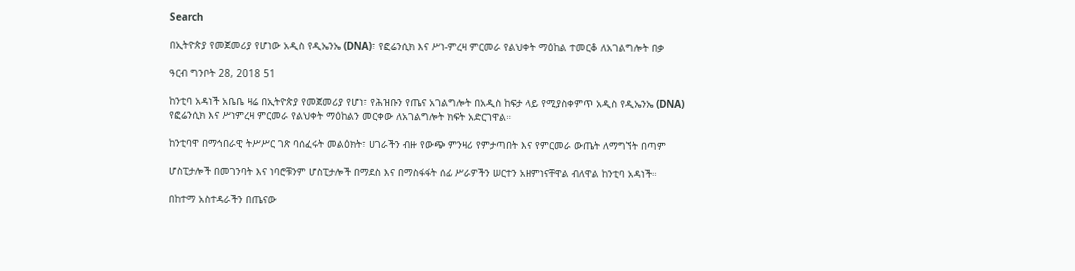Search

በኢትዮጵያ የመጀመሪያ የሆነው አዲስ የዲኤንኤ (DNA)፣ የፎሬንሲክ እና ሥነ-ምረዛ ምርመራ የልህቀት ማዕከል ተመርቆ ለአገልግሎት በቃ

ዓርብ ግንቦት 28, 2018 51

ከንቲባ አዳነች አቤቤ ዛሬ በኢትዮጵያ የመጀመሪያ የሆነ፣ የሕዝቡን የጤና አገልግሎት በአዲስ ከፍታ ላይ የሚያስቀምጥ አዲስ የዲኤንኤ (DNA) የፎሬንሲክ እና ሥነምረዛ ምርመራ የልህቀት ማዕከልን መርቀው ለአገልግሎት ክፍት አድርገዋል።

ከንቲባዋ በማኅበራዊ ትሥሥር ገጽ ባሰፈሩት መልዕክት፣ ሀገራችን ብዙ የውጭ ምንዛሪ የምታጣበት እና የምርመራ ውጤት ለማግኘት በጣም

ሆስፒታሎች በመገንባት እና ነባሮቹንም ሆስፒታሎች በማደስ እና በማስፋፋት ሰፊ ሥራዎችን ሠርተን አዘምነናቸዋል ብለዋል ከንቲባ አዳነች።

በከተማ አስተዳራችን በጤናው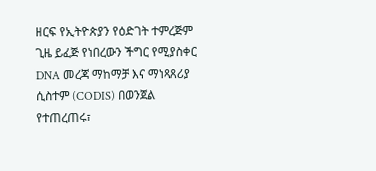ዘርፍ የኢትዮጵያን የዕድገት ተምረጅም ጊዜ ይፈጅ የነበረውን ችግር የሚያስቀር DNA መረጃ ማከማቻ እና ማነጻጸሪያ ሲስተም (CODIS) በወንጀል የተጠረጠሩ፣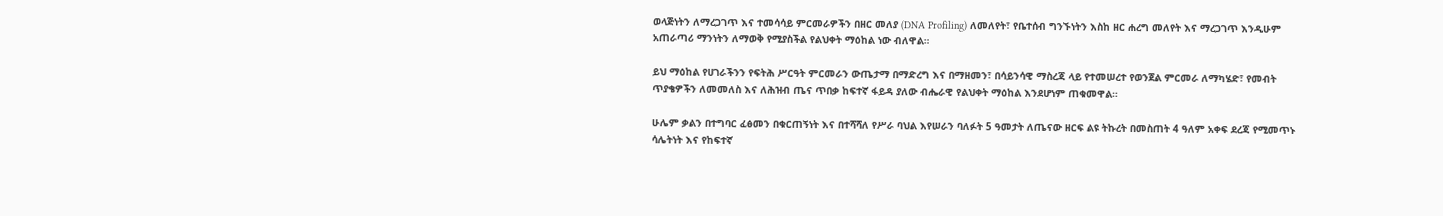ወላጅነትን ለማረጋገጥ እና ተመሳሳይ ምርመራዎችን በዘር መለያ (DNA Profiling) ለመለየት፣ የቤተሰብ ግንኙነትን እስከ ዘር ሐረግ መለየት እና ማረጋገጥ እንዲሁም አጠራጣሪ ማንነትን ለማወቅ የሚያስችል የልህቀት ማዕከል ነው ብለዋል።

ይህ ማዕከል የሀገራችንን የፍትሕ ሥርዓት ምርመራን ውጤታማ በማድረግ እና በማዘመን፣ በሳይንሳዊ ማስረጃ ላይ የተመሠረተ የወንጀል ምርመራ ለማካሄድ፣ የመብት ጥያቄዎችን ለመመለስ እና ለሕዝብ ጤና ጥበቃ ከፍተኛ ፋይዳ ያለው ብሔራዊ የልህቀት ማዕከል እንደሆነም ጠቁመዋል።

ሁሌም ቃልን በተግባር ፈፅመን በቁርጠኝነት እና በተሻሻለ የሥራ ባህል እየሠራን ባለፉት 5 ዓመታት ለጤናው ዘርፍ ልዩ ትኩረት በመስጠት 4 ዓለም አቀፍ ደረጃ የሚመጥኑ ሳሌትነት እና የከፍተኛ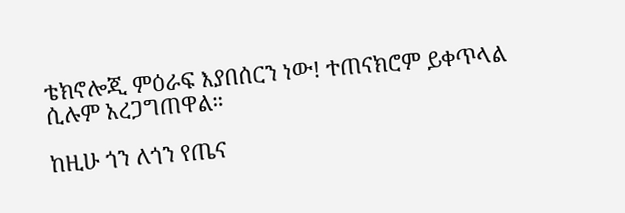ቴክኖሎጂ ምዕራፍ እያበሰርን ነው! ተጠናክሮም ይቀጥላል ሲሉም አረጋግጠዋል።

ከዚሁ ጎን ለጎን የጤና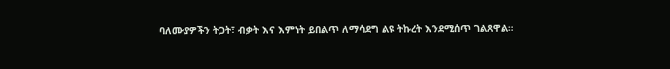ባለሙያዎችን ትጋት፣ ብቃት እና እምነት ይበልጥ ለማሳደግ ልዩ ትኩረት እንደሚሰጥ ገልጸዋል።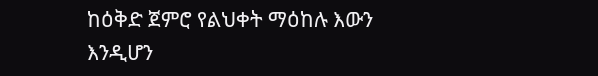ከዕቅድ ጀምሮ የልህቀት ማዕከሉ እውን እንዲሆን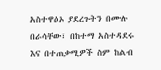አስተዋዕኦ ያደረጉትን በሙሉ በራሳቸው፣ በከተማ አስተዳደሩ እና በተጠቃሚዎች ስም ከልብ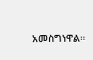አመስግነዋል።